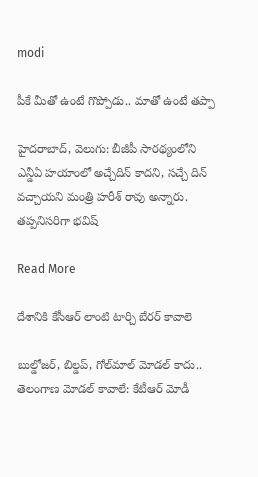modi

పీకే మీతో ఉంటే గొప్పోడు.. మాతో ఉంటే తప్పా

హైదరాబాద్‌‌, వెలుగు: బీజీపీ సారథ్యంలోని ఎన్డీఏ హయాంలో అచ్చేదిన్ కాదని, సచ్చే దిన్ వచ్చాయని మంత్రి హరీశ్ రావు అన్నారు. తప్పనిసరిగా భవిష్

Read More

దేశానికి కేసీఆర్ లాంటి టార్చి బేరర్ కావాలె

బుల్డోజర్, బిల్డప్‌‌, గోల్‌‌మాల్ మోడల్ కాదు.. తెలంగాణ మోడల్ కావాలే: కేటీఆర్ మోడీ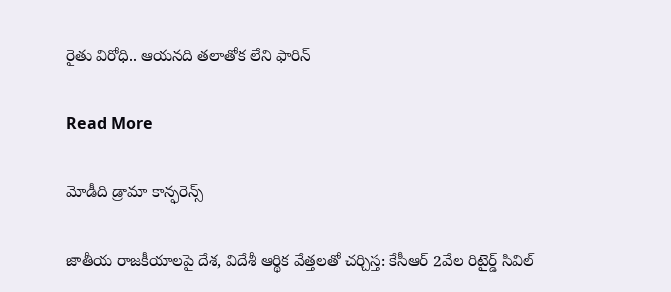రైతు విరోధి.. ఆయనది తలాతోక లేని ఫారిన్‌

Read More

మోడీది డ్రామా కాన్ఫరెన్స్

జాతీయ రాజకీయాలపై దేశ, విదేశీ ఆర్థిక వేత్తలతో చర్చిస్త: కేసీఆర్ 2వేల రిటైర్డ్ సివిల్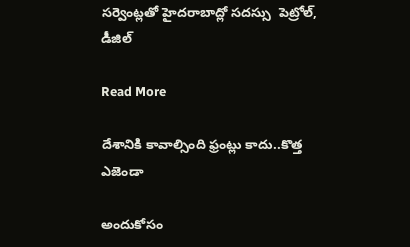సర్వెంట్లతో హైదరాబాద్లో సదస్సు  పెట్రోల్, డీజిల్

Read More

దేశానికి కావాల్సింది ఫ్రంట్లు కాదు..కొత్త ఎజెండా

అందుకోసం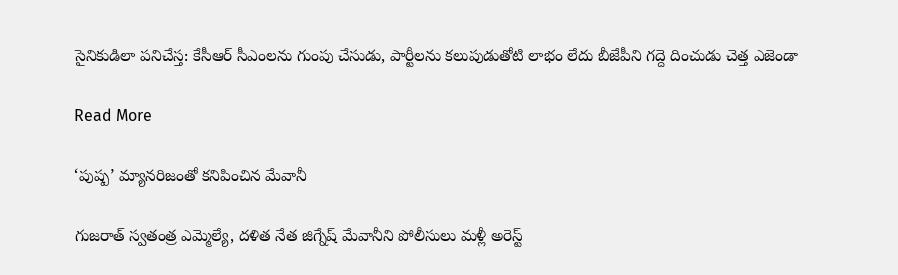సైనికుడిలా పనిచేస్త: కేసీఆర్ సీఎంలను గుంపు చేసుడు, పార్టీలను కలుపుడుతోటి లాభం లేదు బీజేపీని గద్దె దించుడు చెత్త ఎజెండా

Read More

‘పుష్ప’ మ్యానరిజంతో కనిపించిన మేవానీ

గుజరాత్ స్వతంత్ర ఎమ్మెల్యే, దళిత నేత జిగ్నేష్ మేవానీని పోలీసులు మళ్లీ అరెస్ట్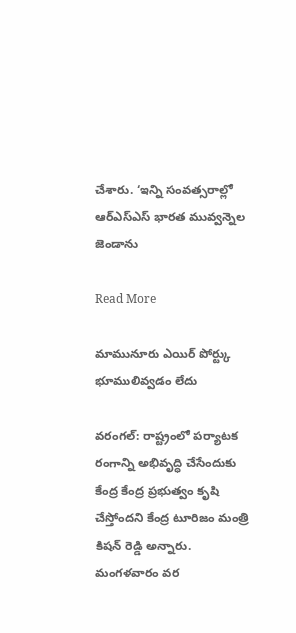చేశారు. ‘ఇన్ని సంవత్సరాల్లో ఆర్ఎస్ఎస్ భారత మువ్వన్నెల జెండాను

Read More

మామునూరు ఎయిర్ పోర్ట్కు భూములివ్వడం లేదు

వరంగల్: రాష్ట్రంలో పర్యాటక రంగాన్ని అభివృద్ధి చేసేందుకు కేంద్ర కేంద్ర ప్రభుత్వం కృషి చేస్తోందని కేంద్ర టూరిజం మంత్రి కిషన్ రెడ్డి అన్నారు. మంగళవారం వర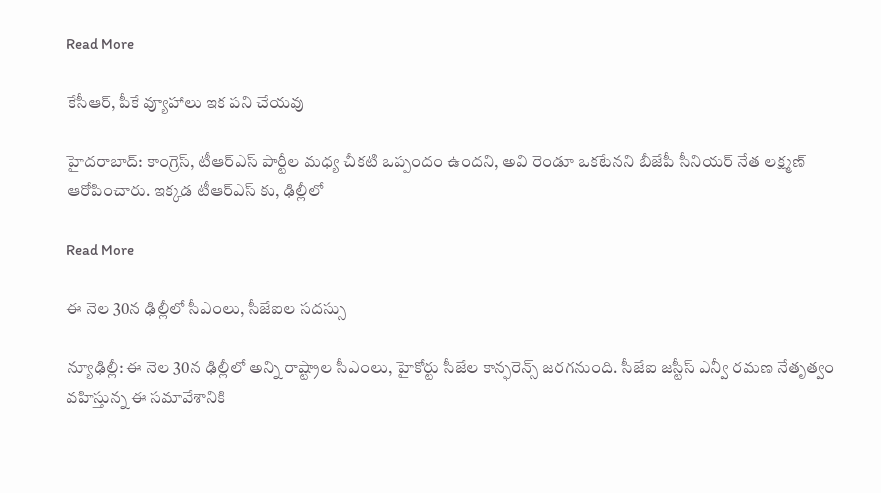Read More

కేసీఆర్, పీకే వ్యూహాలు ఇక పని చేయవు

హైదరాబాద్: కాంగ్రెస్, టీఆర్ఎస్ పార్టీల మధ్య చీకటి ఒప్పందం ఉందని, అవి రెండూ ఒకటేనని బీజేపీ సీనియర్ నేత లక్ష్మణ్ ఆరోపించారు. ఇక్కడ టీఆర్ఎస్ కు, ఢిల్లీలో

Read More

ఈ నెల 30న ఢిల్లీలో సీఎంలు, సీజేఐల సదస్సు

న్యూఢిల్లీ: ఈ నెల 30న ఢిల్లీలో అన్ని రాష్ట్రాల సీఎంలు, హైకోర్టు సీజేల కాన్ఫరెన్స్ జరగనుంది. సీజేఐ జస్టీస్ ఎన్వీ రమణ నేతృత్వం వహిస్తున్న ఈ సమావేశానికి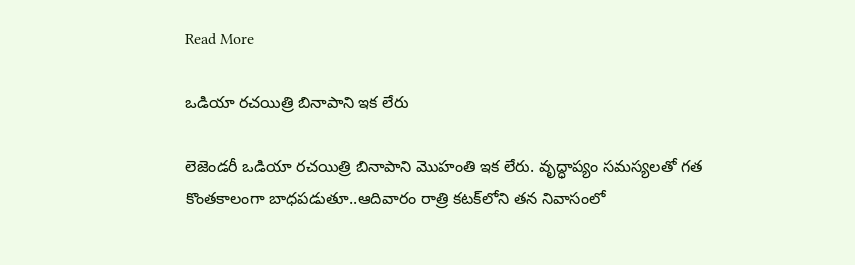Read More

ఒడియా రచయిత్రి బినాపాని ఇక లేరు

లెజెండరీ ఒడియా రచయిత్రి బినాపాని మొహంతి ఇక లేరు. వృద్ధాప్యం సమస్యలతో గత కొంతకాలంగా బాధపడుతూ..ఆదివారం రాత్రి కటక్‌లోని తన నివాసంలో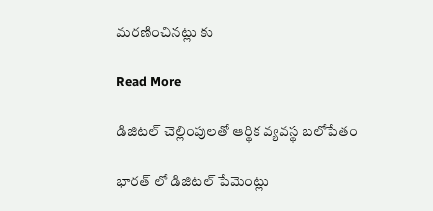మరణించినట్లు కు

Read More

డిజిటల్ చెల్లింపులతో ఆర్థిక వ్యవస్థ బలోపేతం

భారత్ లో డిజిటల్ పేమెంట్లు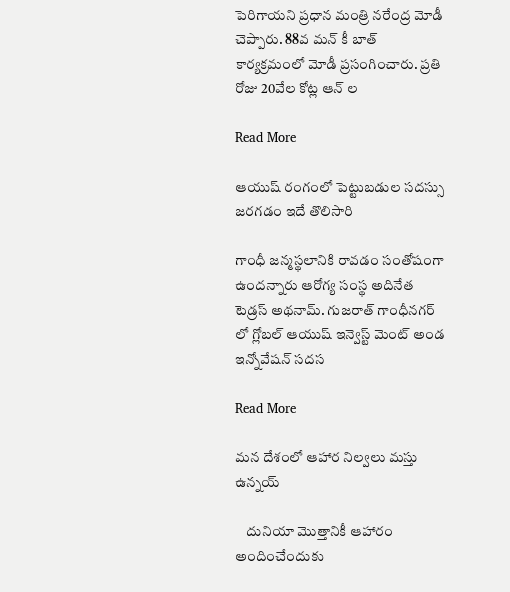పెరిగాయని ప్రధాన మంత్రి నరేంద్ర మోడీ చెప్పారు. 88వ మన్ కీ బాత్ కార్యక్రమంలో మోడీ ప్రసంగించారు. ప్రతి రోజు 20వేల కోట్ల ఆన్ ల

Read More

ఆయుష్ రంగంలో పెట్టుబడుల సదస్సు జరగడం ఇదే తొలిసారి

గాంధీ జన్మస్థలానికి రావడం సంతోషంగా ఉందన్నారు ఆరోగ్య సంస్థ అదినేత టెడ్రస్ అథనామ్. గుజరాత్ గాంధీనగర్ లో గ్లోబల్ ఆయుష్ ఇన్వెస్ట్ మెంట్ అండ ఇన్నోవేషన్ సదస

Read More

మన దేశంలో ఆహార నిల్వలు మస్తు ఉన్నయ్

    దునియా మొత్తానికీ ఆహారం అందించేందుకు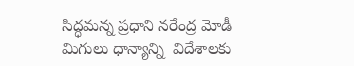సిద్ధమన్న ప్రధాని నరేంద్ర మోడీ     మిగులు ధాన్యాన్ని  విదేశాలకు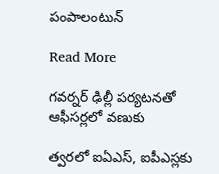పంపాలంటున్

Read More

గవర్నర్ ఢిల్లీ పర్యటనతో ఆఫీసర్లలో వణుకు

త్వరలో ఐఏఎస్, ఐపీఎస్లకు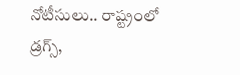నోటీసులు.. రాష్ట్రంలో డ్రగ్స్,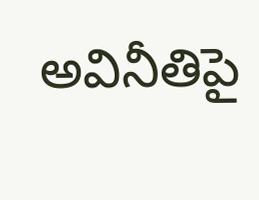అవినీతిపై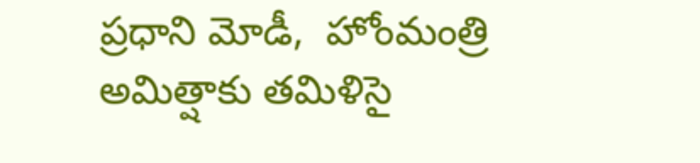ప్రధాని మోడీ,  హోంమంత్రి అమిత్షాకు తమిళిసై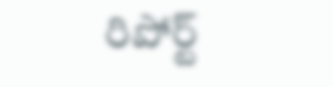రిపోర్ట్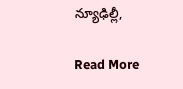న్యూఢిల్లీ,

Read More